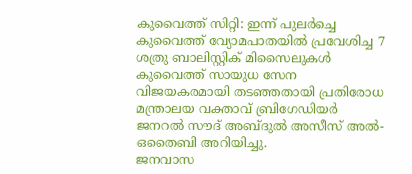കുവൈത്ത് സിറ്റി: ഇന്ന് പുലർച്ചെ കുവൈത്ത് വ്യോമപാതയിൽ പ്രവേശിച്ച 7 ശത്രു ബാലിസ്റ്റിക് മിസൈലുകൾ കുവൈത്ത് സായുധ സേന വിജയകരമായി തടഞ്ഞതായി പ്രതിരോധ മന്ത്രാലയ വക്താവ് ബ്രിഗേഡിയർ ജനറൽ സൗദ് അബ്ദുൽ അസീസ് അൽ-ഒതൈബി അറിയിച്ചു.
ജനവാസ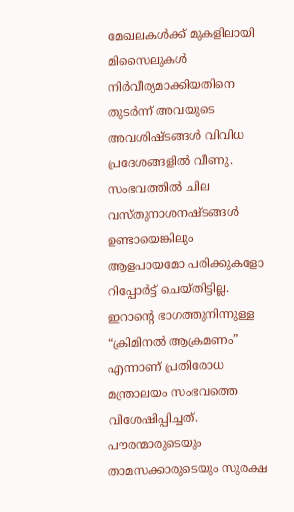മേഖലകൾക്ക് മുകളിലായി മിസൈലുകൾ നിർവീര്യമാക്കിയതിനെ തുടർന്ന് അവയുടെ അവശിഷ്ടങ്ങൾ വിവിധ പ്രദേശങ്ങളിൽ വീണു. സംഭവത്തിൽ ചില വസ്തുനാശനഷ്ടങ്ങൾ ഉണ്ടായെങ്കിലും ആളപായമോ പരിക്കുകളോ റിപ്പോർട്ട് ചെയ്തിട്ടില്ല.
ഇറാന്റെ ഭാഗത്തുനിന്നുള്ള “ക്രിമിനൽ ആക്രമണം” എന്നാണ് പ്രതിരോധ മന്ത്രാലയം സംഭവത്തെ വിശേഷിപ്പിച്ചത്. പൗരന്മാരുടെയും താമസക്കാരുടെയും സുരക്ഷ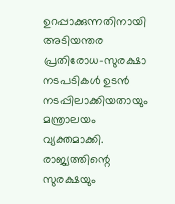ഉറപ്പാക്കുന്നതിനായി അടിയന്തര പ്രതിരോധ-സുരക്ഷാ നടപടികൾ ഉടൻ നടപ്പിലാക്കിയതായും മന്ത്രാലയം വ്യക്തമാക്കി.
രാജ്യത്തിന്റെ സുരക്ഷയും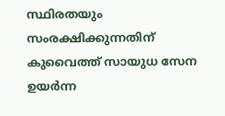സ്ഥിരതയും സംരക്ഷിക്കുന്നതിന് കുവൈത്ത് സായുധ സേന ഉയർന്ന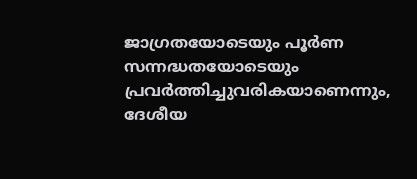ജാഗ്രതയോടെയും പൂർണ സന്നദ്ധതയോടെയും പ്രവർത്തിച്ചുവരികയാണെന്നും, ദേശീയ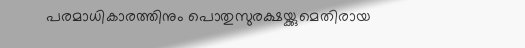പരമാധികാരത്തിനും പൊതുസുരക്ഷയ്ക്കുമെതിരായ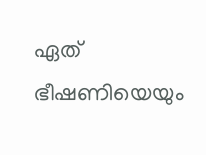ഏത് ഭീഷണിയെയും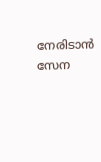നേരിടാൻ സേന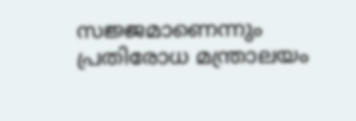സജ്ജമാണെന്നും പ്രതിരോധ മന്ത്രാലയം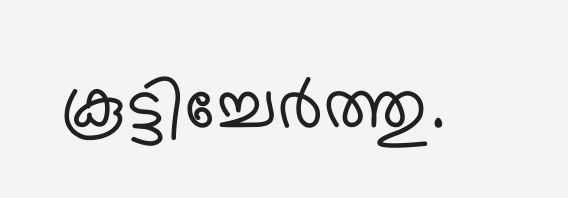കൂട്ടിച്ചേർത്തു.